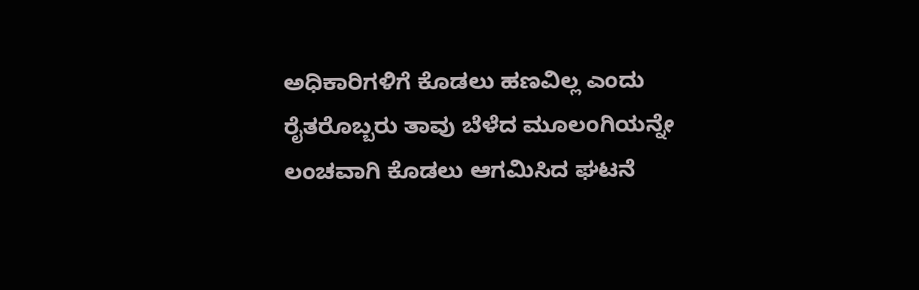ಅಧಿಕಾರಿಗಳಿಗೆ ಕೊಡಲು ಹಣವಿಲ್ಲ ಎಂದು ರೈತರೊಬ್ಬರು ತಾವು ಬೆಳೆದ ಮೂಲಂಗಿಯನ್ನೇ ಲಂಚವಾಗಿ ಕೊಡಲು ಆಗಮಿಸಿದ ಘಟನೆ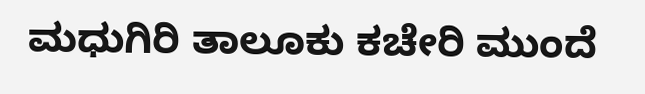ಮಧುಗಿರಿ ತಾಲೂಕು ಕಚೇರಿ ಮುಂದೆ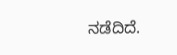ನಡೆದಿದೆ.